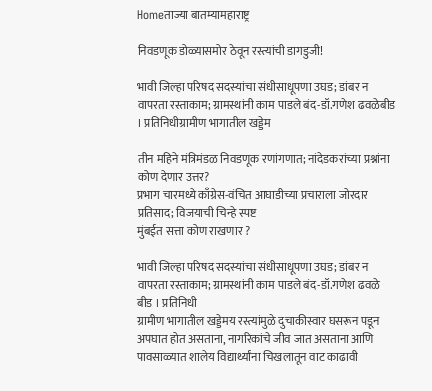Homeताज्या बातम्यामहाराष्ट्र

निवडणूक डोळ्यासमोर ठेवून रस्त्यांची डागडुजी!

भावी जिल्हा परिषद सदस्यांचा संधीसाधूपणा उघड; डांबर न वापरता रस्ताकाम; ग्रामस्थांनी काम पाडले बंद-डॉ.गणेश ढवळेबीड । प्रतिनिधीग्रामीण भागातील खड्डेम

तीन महिने मंत्रिमंडळ निवडणूक रणांगणात; नांदेडकरांच्या प्रश्नांना कोण देणार उत्तर?
प्रभाग चारमध्ये काँग्रेस-वंचित आघाडीच्या प्रचाराला जोरदार प्रतिसाद; विजयाची चिन्हे स्पष्ट
मुंबईत सत्ता कोण राखणार ?

भावी जिल्हा परिषद सदस्यांचा संधीसाधूपणा उघड; डांबर न वापरता रस्ताकाम; ग्रामस्थांनी काम पाडले बंद-डॉ.गणेश ढवळे
बीड । प्रतिनिधी
ग्रामीण भागातील खड्डेमय रस्त्यांमुळे दुचाकीस्वार घसरून पडून अपघात होत असताना, नागरिकांचे जीव जात असताना आणि पावसाळ्यात शालेय विद्यार्थ्यांना चिखलातून वाट काढावी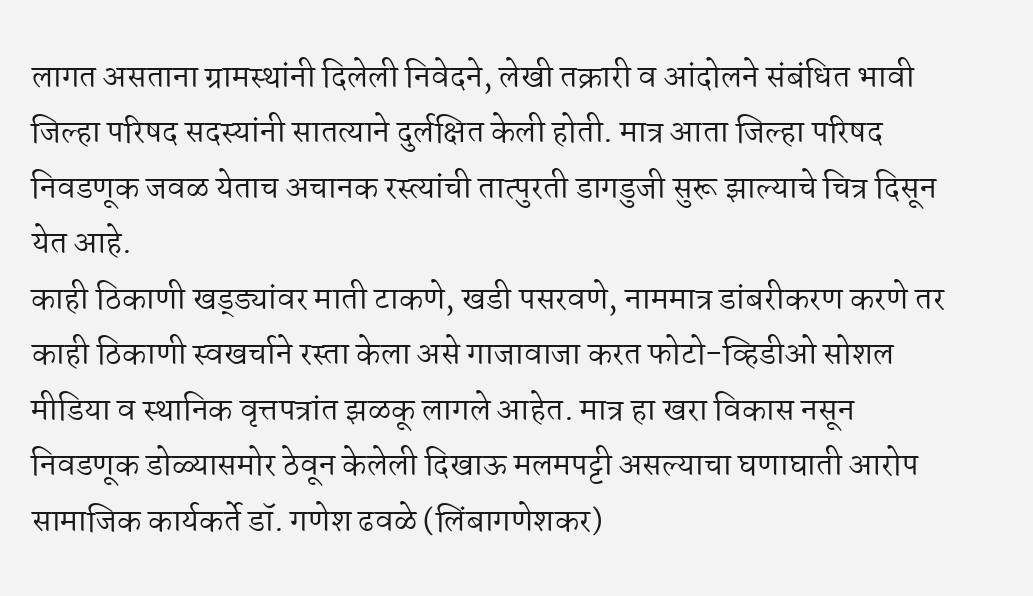लागत असताना ग्रामस्थांनी दिलेली निवेदने, लेखी तक्रारी व आंदोलने संबंधित भावी जिल्हा परिषद सदस्यांनी सातत्याने दुर्लक्षित केली होती. मात्र आता जिल्हा परिषद निवडणूक जवळ येताच अचानक रस्त्यांची तात्पुरती डागडुजी सुरू झाल्याचे चित्र दिसून येत आहे.
काही ठिकाणी खड्ड्यांवर माती टाकणे, खडी पसरवणे, नाममात्र डांबरीकरण करणे तर काही ठिकाणी स्वखर्चाने रस्ता केला असे गाजावाजा करत फोटो-व्हिडीओ सोशल मीडिया व स्थानिक वृत्तपत्रांत झळकू लागले आहेत. मात्र हा खरा विकास नसून निवडणूक डोळ्यासमोर ठेवून केलेली दिखाऊ मलमपट्टी असल्याचा घणाघाती आरोप सामाजिक कार्यकर्ते डॉ. गणेश ढवळे (लिंबागणेशकर)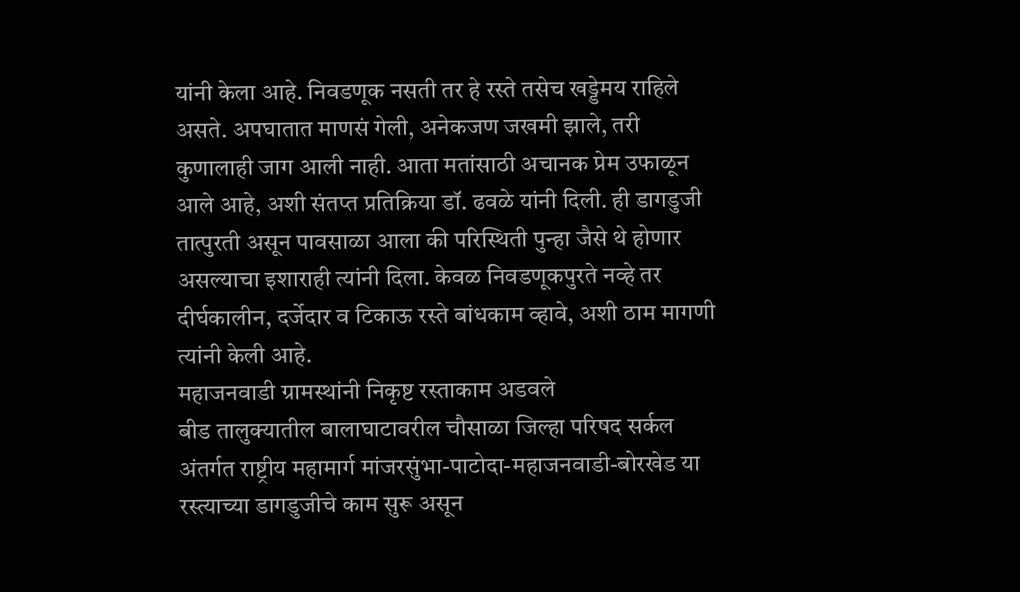यांनी केला आहे. निवडणूक नसती तर हे रस्ते तसेच खड्डेमय राहिले असते. अपघातात माणसं गेली, अनेकजण जखमी झाले, तरी कुणालाही जाग आली नाही. आता मतांसाठी अचानक प्रेम उफाळून आले आहे, अशी संतप्त प्रतिक्रिया डॉ. ढवळे यांनी दिली. ही डागडुजी तात्पुरती असून पावसाळा आला की परिस्थिती पुन्हा जैसे थे होणार असल्याचा इशाराही त्यांनी दिला. केवळ निवडणूकपुरते नव्हे तर दीर्घकालीन, दर्जेदार व टिकाऊ रस्ते बांधकाम व्हावे, अशी ठाम मागणी त्यांनी केली आहे.
महाजनवाडी ग्रामस्थांनी निकृष्ट रस्ताकाम अडवले
बीड तालुक्यातील बालाघाटावरील चौसाळा जिल्हा परिषद सर्कल अंतर्गत राष्ट्रीय महामार्ग मांजरसुंभा-पाटोदा-महाजनवाडी-बोरखेड या रस्त्याच्या डागडुजीचे काम सुरू असून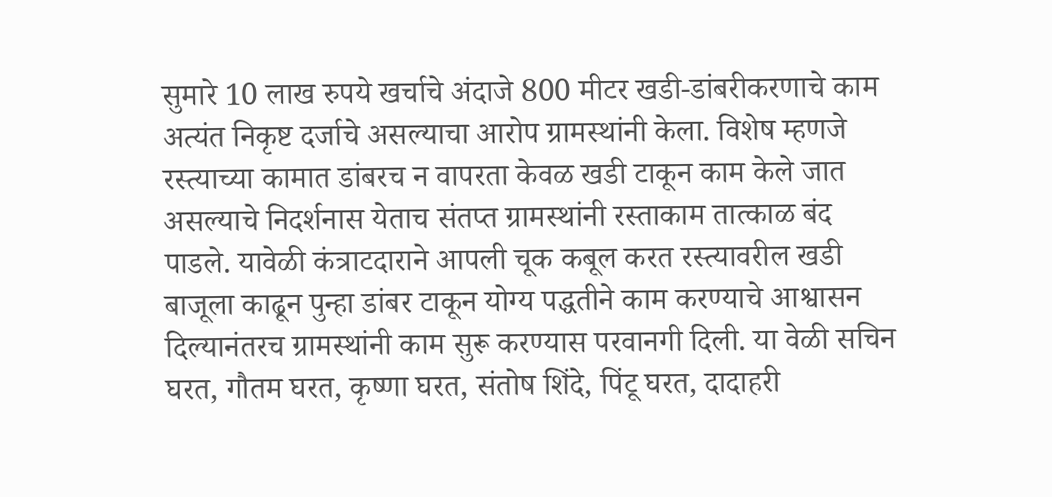सुमारे 10 लाख रुपये खर्चाचे अंदाजे 800 मीटर खडी-डांबरीकरणाचे काम अत्यंत निकृष्ट दर्जाचे असल्याचा आरोप ग्रामस्थांनी केला. विशेष म्हणजे रस्त्याच्या कामात डांबरच न वापरता केवळ खडी टाकून काम केले जात असल्याचे निदर्शनास येताच संतप्त ग्रामस्थांनी रस्ताकाम तात्काळ बंद पाडले. यावेळी कंत्राटदाराने आपली चूक कबूल करत रस्त्यावरील खडी बाजूला काढून पुन्हा डांबर टाकून योग्य पद्धतीने काम करण्याचे आश्वासन दिल्यानंतरच ग्रामस्थांनी काम सुरू करण्यास परवानगी दिली. या वेळी सचिन घरत, गौतम घरत, कृष्णा घरत, संतोष शिंदे, पिंटू घरत, दादाहरी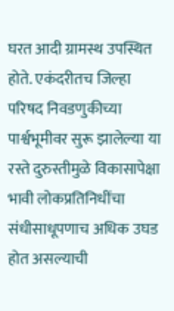घरत आदी ग्रामस्थ उपस्थित होते. एकंदरीतच जिल्हा परिषद निवडणुकीच्या पार्श्वभूमीवर सुरू झालेल्या या रस्ते दुरुस्तीमुळे विकासापेक्षा भावी लोकप्रतिनिधींचा संधीसाधूपणाच अधिक उघड होत असल्याची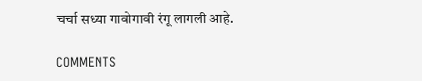चर्चा सध्या गावोगावी रंगू लागली आहे.

COMMENTS